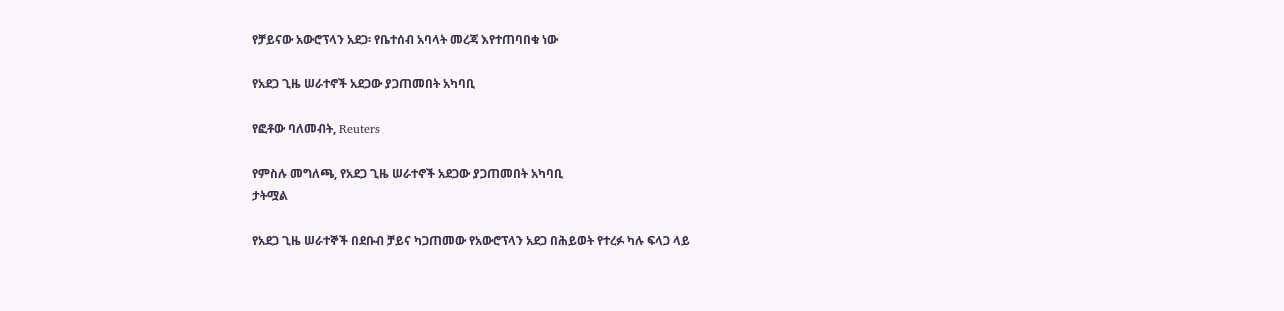የቻይናው አውሮፕላን አደጋ፡ የቤተሰብ አባላት መረጃ እየተጠባበቁ ነው

የአደጋ ጊዜ ሠራተኖች አደጋው ያጋጠመበት አካባቢ

የፎቶው ባለመብት, Reuters

የምስሉ መግለጫ, የአደጋ ጊዜ ሠራተኖች አደጋው ያጋጠመበት አካባቢ
ታትሟል

የአደጋ ጊዜ ሠራተኞች በደቡብ ቻይና ካጋጠመው የአውሮፕላን አደጋ በሕይወት የተረፉ ካሉ ፍላጋ ላይ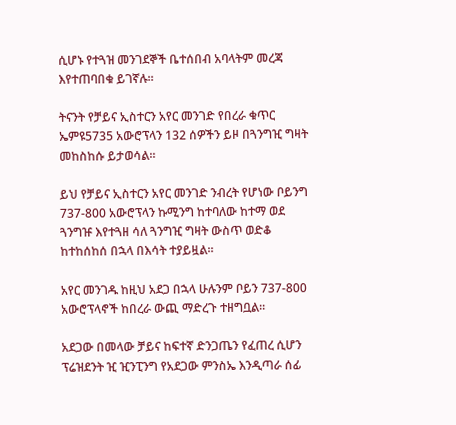ሲሆኑ የተጓዝ መንገደኞች ቤተሰበብ አባላትም መረጃ እየተጠባበቁ ይገኛሉ።

ትናንት የቻይና ኢስተርን አየር መንገድ የበረራ ቁጥር ኤምዩ5735 አውሮፕላን 132 ሰዎችን ይዞ በጓንግዢ ግዛት መከስከሱ ይታወሳል።

ይህ የቻይና ኢስተርን አየር መንገድ ንብረት የሆነው ቦይንግ 737-800 አውሮፕላን ኩሚንግ ከተባለው ከተማ ወደ ጓንግዡ እየተጓዘ ሳለ ጓንግዢ ግዛት ውስጥ ወድቆ ከተከሰከሰ በኋላ በእሳት ተያይዟል።

አየር መንገዱ ከዚህ አደጋ በኋላ ሁሉንም ቦይን 737-800 አውሮፕላኖች ከበረራ ውጪ ማድረጉ ተዘግቧል።

አደጋው በመላው ቻይና ከፍተኛ ድንጋጤን የፈጠረ ሲሆን ፕሬዝደንት ዢ ዢንፒንግ የአደጋው ምንስኤ እንዲጣራ ሰፊ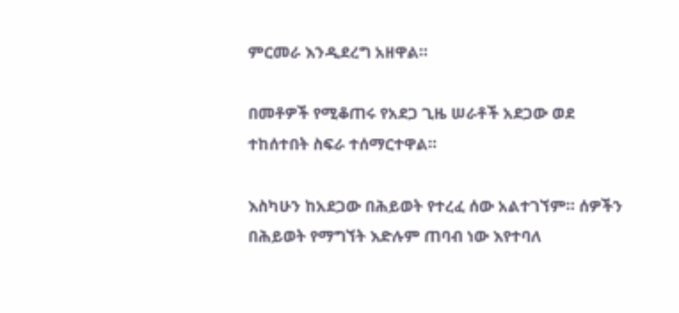ምርመራ እንዲደረግ አዘዋል።

በመቶዎች የሚቆጠሩ የአደጋ ጊዜ ሠራቶች አደጋው ወደ ተከሰተበት ስፍራ ተሰማርተዋል።

እስካሁን ከአደጋው በሕይወት የተረፈ ሰው አልተገኘም። ሰዎችን በሕይወት የማግኘት እድሉም ጠባብ ነው እየተባለ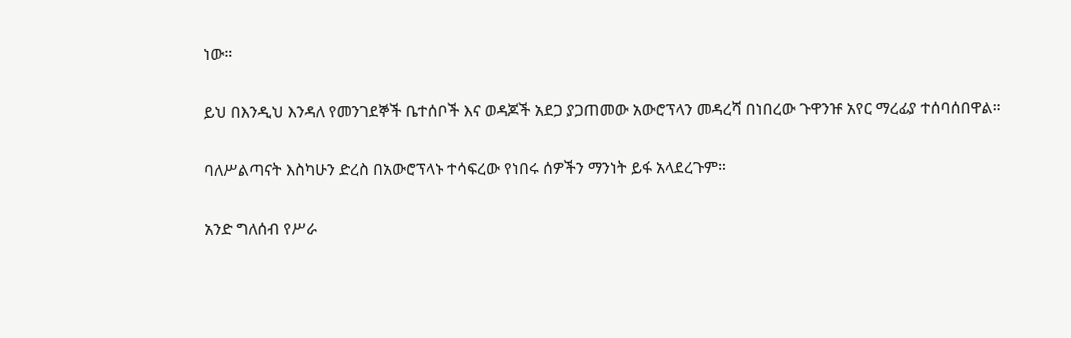ነው።

ይህ በእንዲህ እንዳለ የመንገደኞች ቤተሰቦች እና ወዳጆች አደጋ ያጋጠመው አውሮፕላን መዳረሻ በነበረው ጉዋንዡ አየር ማረፊያ ተሰባሰበዋል።

ባለሥልጣናት እስካሁን ድረስ በአውሮፕላኑ ተሳፍረው የነበሩ ሰዎችን ማንነት ይፋ አላደረጉም።

አንድ ግለሰብ የሥራ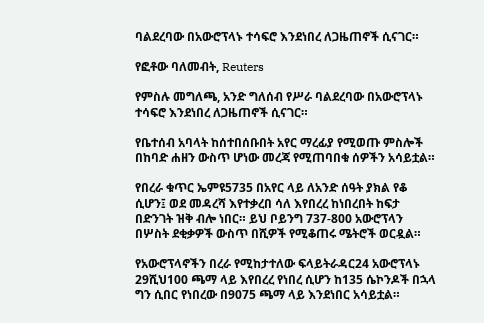ባልደረባው በአውሮፕላኑ ተሳፍሮ እንደነበረ ለጋዜጠኖች ሲናገር።

የፎቶው ባለመብት, Reuters

የምስሉ መግለጫ, አንድ ግለሰብ የሥራ ባልደረባው በአውሮፕላኑ ተሳፍሮ እንደነበረ ለጋዜጠኖች ሲናገር።

የቤተሰብ አባላት ከሰተበሰቡበት አየር ማረፊያ የሚወጡ ምስሎች በከባድ ሐዘን ውስጥ ሆነው መረጃ የሚጠባበቁ ሰዎችን አሳይቷል።

የበረራ ቁጥር ኤምዩ5735 በአየር ላይ ለአንድ ሰዓት ያክል የቆ ሲሆን፤ ወደ መዳረሻ እየተቃረበ ሳለ እየበረረ ከነበረበት ከፍታ በድንገት ዝቅ ብሎ ነበር። ይህ ቦይንግ 737-800 አውሮፕላን በሦስት ደቂቃዎች ውስጥ በሺዎች የሚቆጠሩ ሜትሮች ወርዷል።

የአውሮፕላኖችን በረራ የሚከታተለው ፍላይትራዳር24 አውሮፕላኑ 29ሺህ100 ጫማ ላይ እየበረረ የነበረ ሲሆን ከ135 ሴኮንዶች በኋላ ግን ሲበር የነበረው በ9075 ጫማ ላይ እንደነበር አሳይቷል።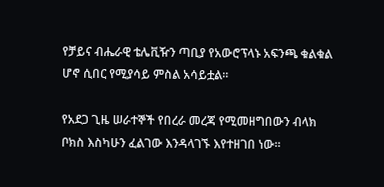የቻይና ብሔራዊ ቴሌቪዥን ጣቢያ የአውሮፕላኑ አፍንጫ ቁልቁል ሆኖ ሲበር የሚያሳይ ምስል አሳይቷል።

የአደጋ ጊዜ ሠራተኞች የበረራ መረጃ የሚመዘግበውን ብላክ ቦክስ እስካሁን ፈልገው እንዳላገኙ እየተዘገበ ነው።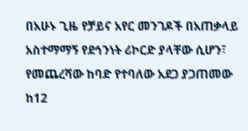በአሁኑ ጊዜ የቻይና አየር መንገዶች በአጠቃላይ አስተማማኝ የደኅንነት ሪኮርድ ያላቸው ሲሆን፣ የመጨረሻው ከባድ የተባለው አደጋ ያጋጠመው ከ12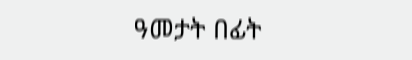ዓመታት በፊት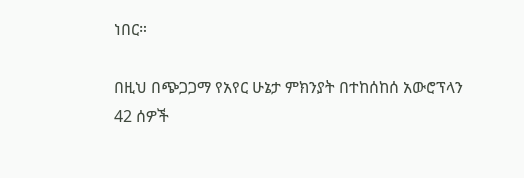ነበር።

በዚህ በጭጋጋማ የአየር ሁኔታ ምክንያት በተከሰከሰ አውሮፕላን 42 ሰዎች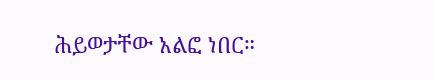ሕይወታቸው አልፎ ነበር።